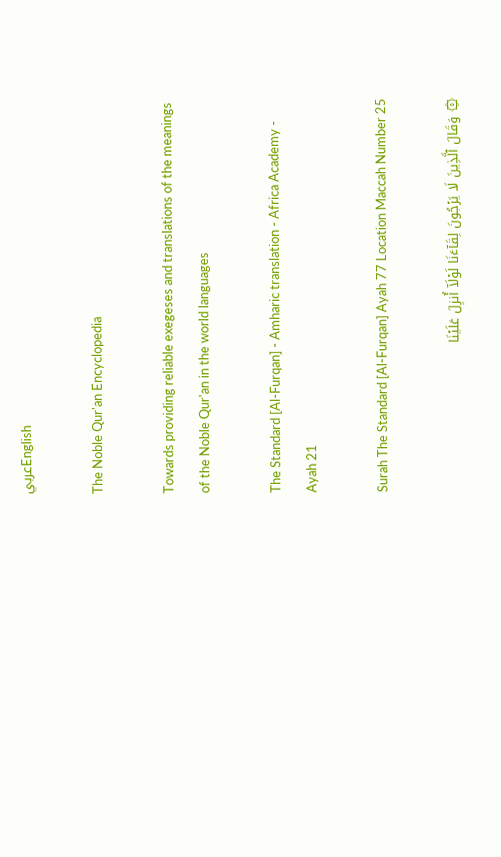عربيEnglish

The Noble Qur'an Encyclopedia

Towards providing reliable exegeses and translations of the meanings of the Noble Qur'an in the world languages

The Standard [Al-Furqan] - Amharic translation - Africa Academy - Ayah 21

Surah The Standard [Al-Furqan] Ayah 77 Location Maccah Number 25

۞ وَقَالَ ٱلَّذِينَ لَا يَرۡجُونَ لِقَآءَنَا لَوۡلَآ أُنزِلَ عَلَيۡنَا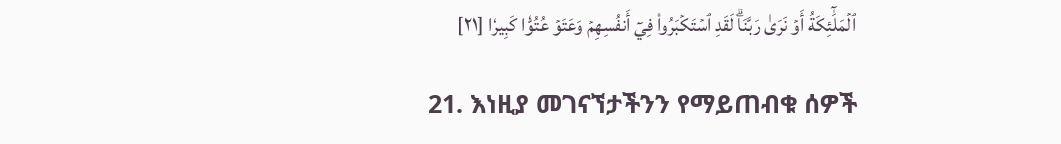ٱلۡمَلَٰٓئِكَةُ أَوۡ نَرَىٰ رَبَّنَاۗ لَقَدِ ٱسۡتَكۡبَرُواْ فِيٓ أَنفُسِهِمۡ وَعَتَوۡ عُتُوّٗا كَبِيرٗا [٢١]

21. እነዚያ መገናኘታችንን የማይጠብቁ ሰዎች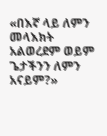«በእኛ ላይ ለምን መላእክት አልወረደም ወይም ጌታችንን ለምን አናይም?»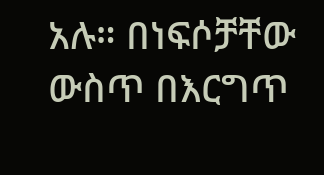አሉ። በነፍሶቻቸው ውስጥ በእርግጥ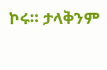ኮሩ። ታላቅንም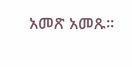አመጽ አመጹ።